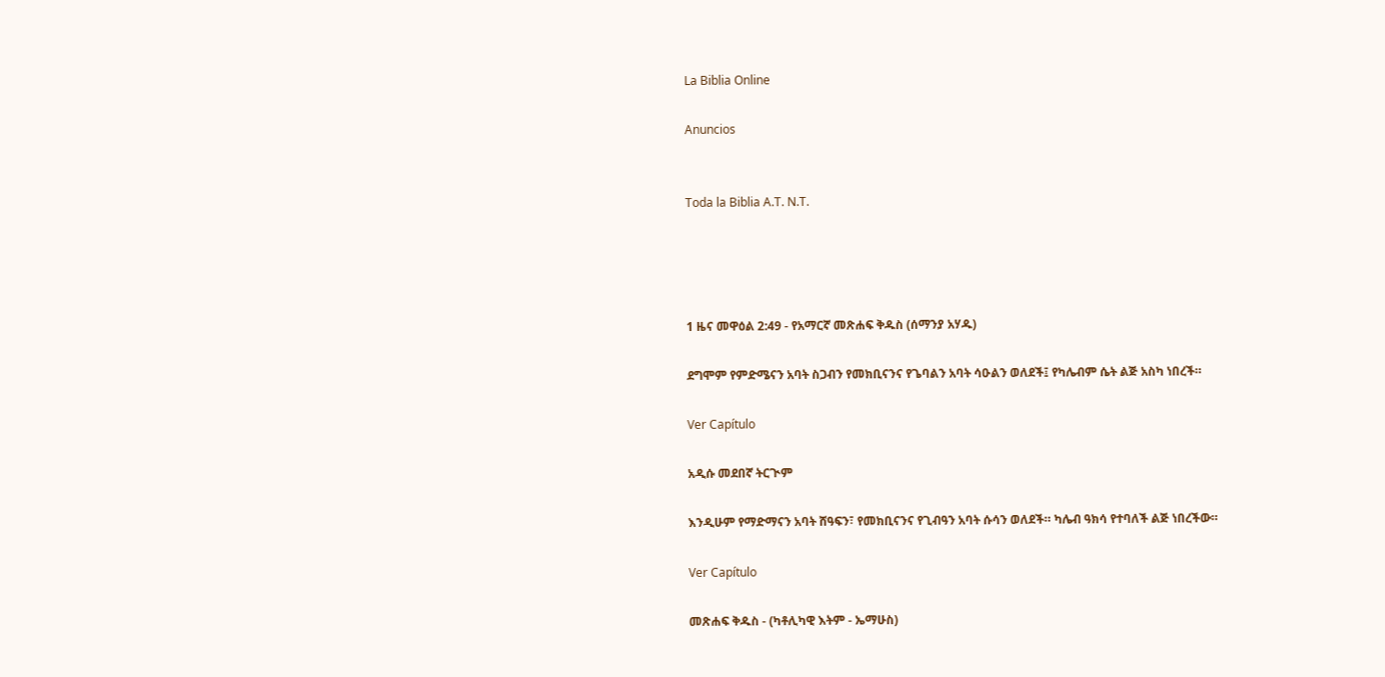La Biblia Online

Anuncios


Toda la Biblia A.T. N.T.




1 ዜና መዋዕል 2:49 - የአማርኛ መጽሐፍ ቅዱስ (ሰማንያ አሃዱ)

ደግሞም የምድሜናን አባት ስጋብን የመክቢናንና የጌባልን አባት ሳዑልን ወለደች፤ የካሌብም ሴት ልጅ አስካ ነበረች።

Ver Capítulo

አዲሱ መደበኛ ትርጒም

እንዲሁም የማድማናን አባት ሸዓፍን፣ የመክቢናንና የጊብዓን አባት ሱሳን ወለደች። ካሌብ ዓክሳ የተባለች ልጅ ነበረችው።

Ver Capítulo

መጽሐፍ ቅዱስ - (ካቶሊካዊ እትም - ኤማሁስ)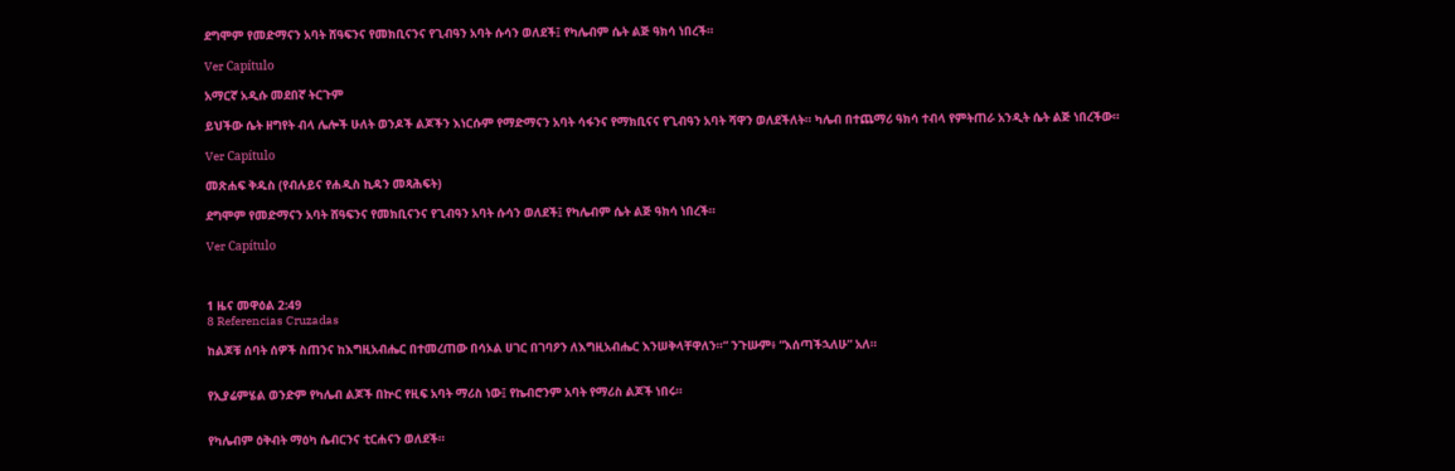ደግሞም የመድማናን አባት ሸዓፍንና የመክቢናንና የጊብዓን አባት ሱሳን ወለደች፤ የካሌብም ሴት ልጅ ዓክሳ ነበረች።

Ver Capítulo

አማርኛ አዲሱ መደበኛ ትርጉም

ይህችው ሴት ዘግየት ብላ ሌሎች ሁለት ወንዶች ልጆችን እነርሱም የማድማናን አባት ሳፋንና የማክቢናና የጊብዓን አባት ሻዋን ወለደችለት። ካሌብ በተጨማሪ ዓክሳ ተብላ የምትጠራ አንዲት ሴት ልጅ ነበረችው።

Ver Capítulo

መጽሐፍ ቅዱስ (የብሉይና የሐዲስ ኪዳን መጻሕፍት)

ደግሞም የመድማናን አባት ሸዓፍንና የመክቢናንና የጊብዓን አባት ሱሳን ወለደች፤ የካሌብም ሴት ልጅ ዓክሳ ነበረች።

Ver Capítulo



1 ዜና መዋዕል 2:49
8 Referencias Cruzadas

ከልጆቹ ሰባት ሰዎች ስጠንና ከእግዚአብሔር በተመረጠው በሳኦል ሀገር በገባዖን ለእግዚአብሔር እንሠቅላቸዋለን።” ንጉሡም፥ “እሰጣችኋለሁ” አለ።


የኢያሬምሄል ወንድም የካሌብ ልጆች በኵር የዚፍ አባት ማሪስ ነው፤ የኬብሮንም አባት የማሪስ ልጆች ነበሩ።


የካሌብም ዕቅብት ማዕካ ሴብርንና ቲርሐናን ወለደች።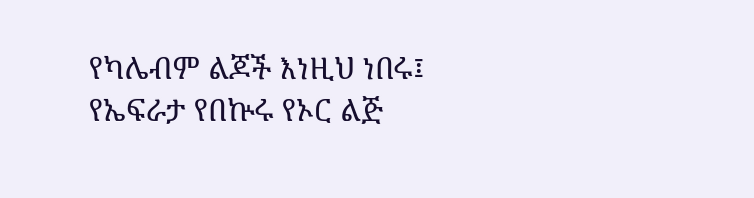የካሌብም ልጆች እነዚህ ነበሩ፤ የኤፍራታ የበኵሩ የኦር ልጅ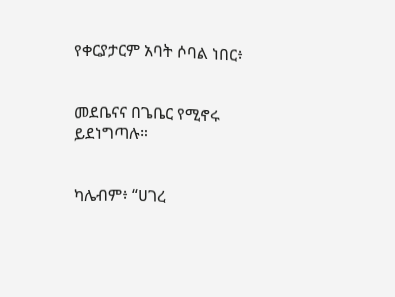የቀርያታርም አባት ሶባል ነበር፥


መደቤናና በጌቤር የሚኖሩ ይደነግጣሉ።


ካሌብም፥ “ሀገረ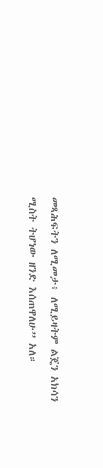መጻሕፍትን ለሚመታ፥ ለሚይዛትም ልጄን አክሳን ሚስት ትሆነው ዘንድ እሰጠዋለሁ” አለ።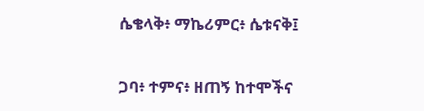ሴቄላቅ፥ ማኬሪምር፥ ሴቱናቅ፤


ጋባ፥ ተምና፥ ዘጠኝ ከተሞችና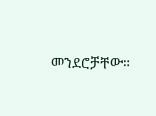መንደሮቻቸው።